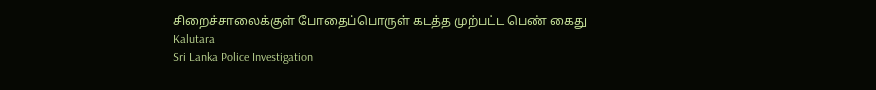சிறைச்சாலைக்குள் போதைப்பொருள் கடத்த முற்பட்ட பெண் கைது
Kalutara
Sri Lanka Police Investigation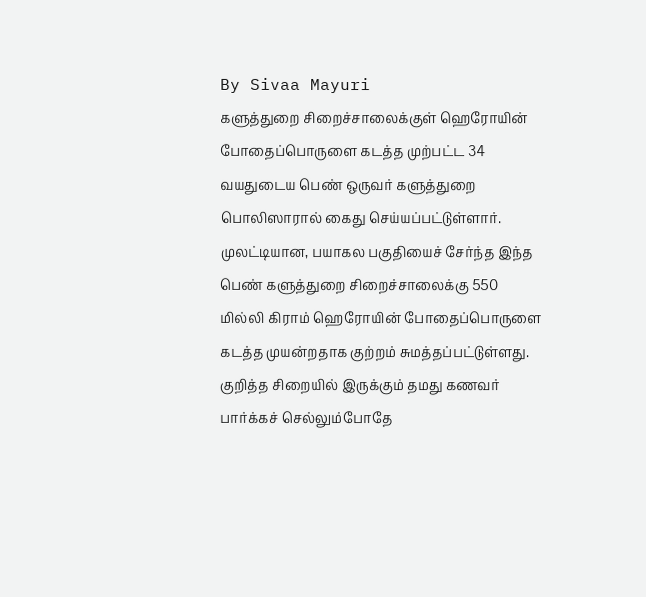By Sivaa Mayuri
களுத்துறை சிறைச்சாலைக்குள் ஹெரோயின் போதைப்பொருளை கடத்த முற்பட்ட 34 வயதுடைய பெண் ஒருவர் களுத்துறை பொலிஸாரால் கைது செய்யப்பட்டுள்ளார்.
முலட்டியான, பயாகல பகுதியைச் சேர்ந்த இந்த பெண் களுத்துறை சிறைச்சாலைக்கு 550 மில்லி கிராம் ஹெரோயின் போதைப்பொருளை கடத்த முயன்றதாக குற்றம் சுமத்தப்பட்டுள்ளது.
குறித்த சிறையில் இருக்கும் தமது கணவர் பார்க்கச் செல்லும்போதே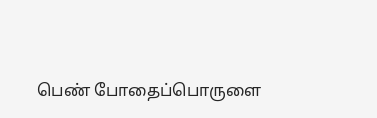பெண் போதைப்பொருளை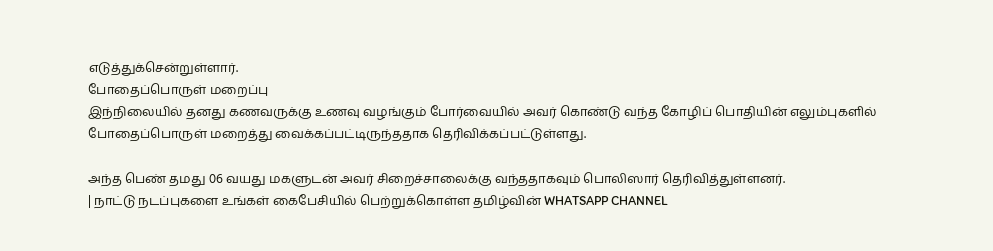எடுத்துக்சென்றுள்ளார்.
போதைப்பொருள் மறைப்பு
இந்நிலையில் தனது கணவருக்கு உணவு வழங்கும் போர்வையில் அவர் கொண்டு வந்த கோழிப் பொதியின் எலும்புகளில் போதைப்பொருள் மறைத்து வைக்கப்பட்டிருந்ததாக தெரிவிக்கப்பட்டுள்ளது.

அந்த பெண் தமது 06 வயது மகளுடன் அவர் சிறைச்சாலைக்கு வந்ததாகவும் பொலிஸார் தெரிவித்துள்ளனர்.
| நாட்டு நடப்புகளை உங்கள் கைபேசியில் பெற்றுக்கொள்ள தமிழ்வின் WHATSAPP CHANNEL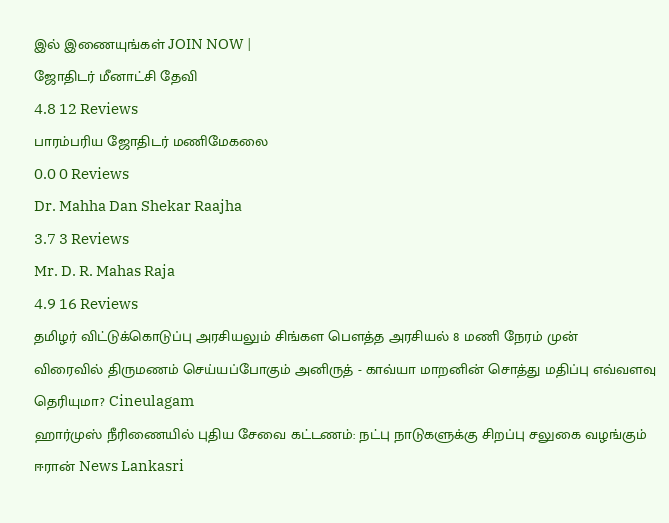இல் இணையுங்கள் JOIN NOW |
ஜோதிடர் மீனாட்சி தேவி
4.8 12 Reviews
பாரம்பரிய ஜோதிடர் மணிமேகலை
0.0 0 Reviews
Dr. Mahha Dan Shekar Raajha
3.7 3 Reviews
Mr. D. R. Mahas Raja
4.9 16 Reviews
தமிழர் விட்டுக்கொடுப்பு அரசியலும் சிங்கள பௌத்த அரசியல் 8 மணி நேரம் முன்
விரைவில் திருமணம் செய்யப்போகும் அனிருத் - காவ்யா மாறனின் சொத்து மதிப்பு எவ்வளவு தெரியுமா? Cineulagam
ஹார்முஸ் நீரிணையில் புதிய சேவை கட்டணம்: நட்பு நாடுகளுக்கு சிறப்பு சலுகை வழங்கும் ஈரான் News Lankasri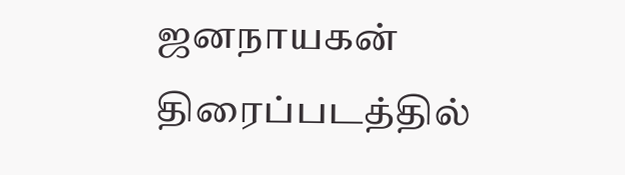ஜனநாயகன் திரைப்படத்தில்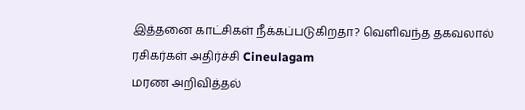இத்தனை காட்சிகள் நீக்கப்படுகிறதா? வெளிவந்த தகவலால் ரசிகர்கள் அதிர்ச்சி Cineulagam
மரண அறிவித்தல்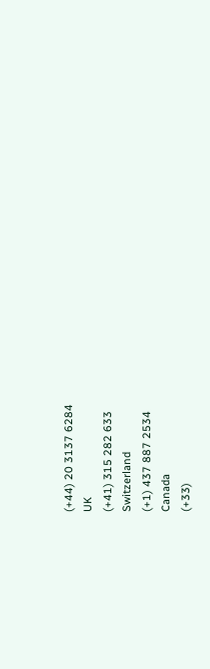(+44) 20 3137 6284
UK
(+41) 315 282 633
Switzerland
(+1) 437 887 2534
Canada
(+33)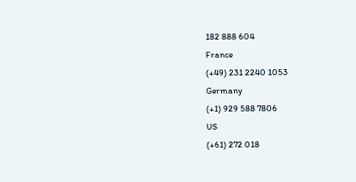182 888 604
France
(+49) 231 2240 1053
Germany
(+1) 929 588 7806
US
(+61) 272 018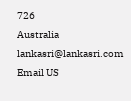726
Australia
lankasri@lankasri.com
Email US